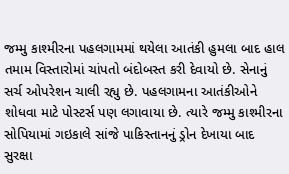જમ્મુ કાશ્મીરના પહલગામમાં થયેલા આતંકી હુમલા બાદ હાલ તમામ વિસ્તારોમાં ચાંપતો બંદોબસ્ત કરી દેવાયો છે. સેનાનું સર્ચ ઓપરેશન ચાલી રહ્યુ છે. પહલગામના આતંકીઓને શોધવા માટે પોસ્ટર્સ પણ લગાવાયા છે. ત્યારે જમ્મુ કાશ્મીરના સોપિયામાં ગઇકાલે સાંજે પાકિસ્તાનનું ડ્રોન દેખાયા બાદ સુરક્ષા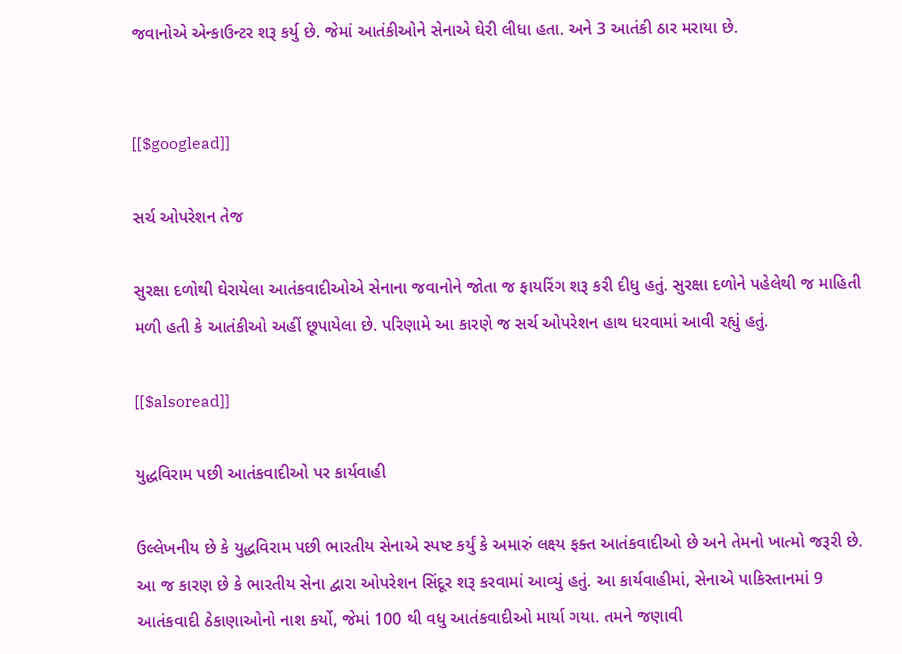જવાનોએ એન્કાઉન્ટર શરૂ કર્યુ છે. જેમાં આતંકીઓને સેનાએ ઘેરી લીધા હતા. અને 3 આતંકી ઠાર મરાયા છે.


[[$googlead]]

સર્ચ ઓપરેશન તેજ

સુરક્ષા દળોથી ઘેરાયેલા આતંકવાદીઓએ સેનાના જવાનોને જોતા જ ફાયરિંગ શરૂ કરી દીધુ હતું. સુરક્ષા દળોને પહેલેથી જ માહિતી મળી હતી કે આતંકીઓ અહીં છૂપાયેલા છે. પરિણામે આ કારણે જ સર્ચ ઓપરેશન હાથ ધરવામાં આવી રહ્યું હતું.

[[$alsoread]]

યુદ્ધવિરામ પછી આતંકવાદીઓ પર કાર્યવાહી

ઉલ્લેખનીય છે કે યુદ્ધવિરામ પછી ભારતીય સેનાએ સ્પષ્ટ કર્યું કે અમારું લક્ષ્ય ફક્ત આતંકવાદીઓ છે અને તેમનો ખાત્મો જરૂરી છે. આ જ કારણ છે કે ભારતીય સેના દ્વારા ઓપરેશન સિંદૂર શરૂ કરવામાં આવ્યું હતું. આ કાર્યવાહીમાં, સેનાએ પાકિસ્તાનમાં 9 આતંકવાદી ઠેકાણાઓનો નાશ કર્યો, જેમાં 100 થી વધુ આતંકવાદીઓ માર્યા ગયા. તમને જણાવી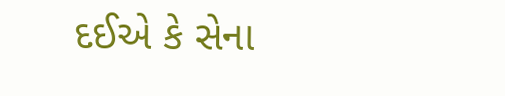દઈએ કે સેના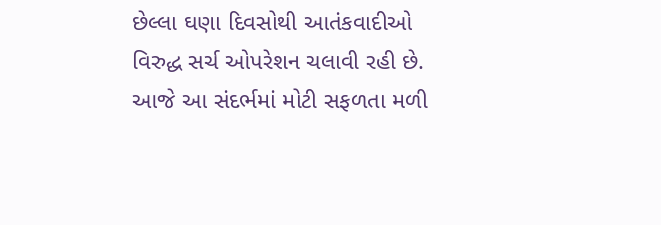છેલ્લા ઘણા દિવસોથી આતંકવાદીઓ વિરુદ્ધ સર્ચ ઓપરેશન ચલાવી રહી છે. આજે આ સંદર્ભમાં મોટી સફળતા મળી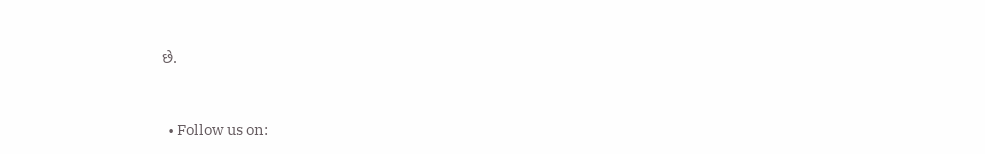છે.


  • Follow us on: